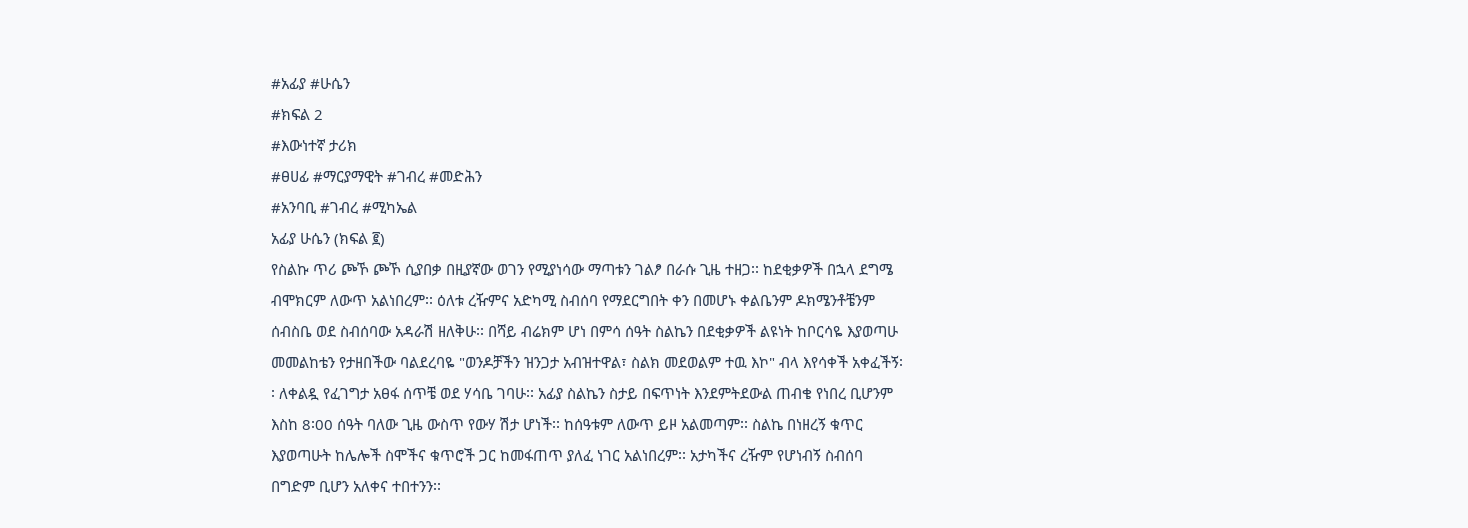#አፊያ #ሁሴን
#ክፍል 2
#እውነተኛ ታሪክ
#ፀሀፊ #ማርያማዊት #ገብረ #መድሕን
#አንባቢ #ገብረ #ሚካኤል
አፊያ ሁሴን (ክፍል ፪)
የስልኩ ጥሪ ጮኾ ጮኾ ሲያበቃ በዚያኛው ወገን የሚያነሳው ማጣቱን ገልፆ በራሱ ጊዜ ተዘጋ፡፡ ከደቂቃዎች በኋላ ደግሜ ብሞክርም ለውጥ አልነበረም፡፡ ዕለቱ ረዥምና አድካሚ ስብሰባ የማደርግበት ቀን በመሆኑ ቀልቤንም ዶክሜንቶቼንም ሰብስቤ ወደ ስብሰባው አዳራሽ ዘለቅሁ፡፡ በሻይ ብሬክም ሆነ በምሳ ሰዓት ስልኬን በደቂቃዎች ልዩነት ከቦርሳዬ እያወጣሁ መመልከቴን የታዘበችው ባልደረባዬ "ወንዶቻችን ዝንጋታ አብዝተዋል፣ ስልክ መደወልም ተዉ እኮ" ብላ እየሳቀች አቀፈችኝ፡፡ ለቀልዷ የፈገግታ አፀፋ ሰጥቼ ወደ ሃሳቤ ገባሁ፡፡ አፊያ ስልኬን ስታይ በፍጥነት እንደምትደውል ጠብቄ የነበረ ቢሆንም እስከ 8፡00 ሰዓት ባለው ጊዜ ውስጥ የውሃ ሽታ ሆነች፡፡ ከሰዓቱም ለውጥ ይዞ አልመጣም፡፡ ስልኬ በነዘረኝ ቁጥር እያወጣሁት ከሌሎች ስሞችና ቁጥሮች ጋር ከመፋጠጥ ያለፈ ነገር አልነበረም፡፡ አታካችና ረዥም የሆነብኝ ስብሰባ በግድም ቢሆን አለቀና ተበተንን፡፡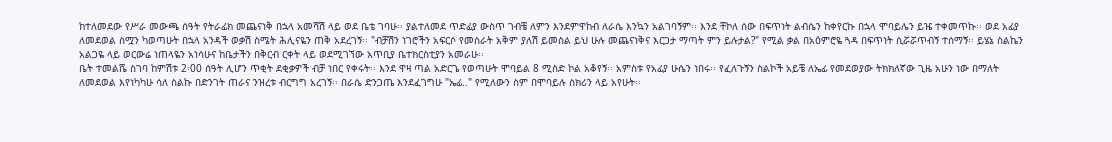ከተለመደው የሥራ መውጫ ሰዓት የትራፊክ መጨናነቅ በኋላ አመሻሽ ላይ ወደ ቤቴ ገባሁ፡፡ ያልተለመደ ጥድፊያ ውስጥ ገብቼ ለምን እንደምዋከብ ለራሴ እንኳን አልገባኝም፡፡ እንደ ቸኮለ ሰው በፍጥነት ልብሴን ከቀየርኩ በኋላ ሞባይሌን ይዤ ተቀመጥኩ፡፡ ወደ አፊያ ለመደወል ስሟን ካወጣሁት በኋላ አንዳች ወቃሽ ስሜት ሕሊናዬን ጠቅ አደረገኝ፡፡ "ብቻሽን ነገሮችን አፍርሶ የመስራት አቅም ያለሽ ይመስል ይህ ሁሉ መጨናነቅና እርጋታ ማጣት ምን ይሉታል?" የሚል ቃል በአዕምሮዬ ጓዳ በፍጥነት ሲሯሯጥብኝ ተሰማኝ፡፡ ይሄኔ ስልኬን አልጋዬ ላይ ወርውሬ ነጠላዬን አነሳሁና ከቤታችን በቅርብ ርቀት ላይ ወደሚገኘው አጥቢያ ቤተክርስቲያን አመራሁ፡፡
ቤት ተመልሼ ስገባ ከምሽቱ 2፡00 ሰዓት ሊሆን ጥቂት ደቂቃዎች ብቻ ነበር የቀሩት፡፡ እንደ ዋዛ ጣል አድርጌ የወጣሁት ሞባይል 8 ሚስድ ኮል አቆየኝ፡፡ አምስቱ የአፊያ ሁሴን ነበሩ፡፡ የፈለጉኝን ስልኮች አይቼ ለኤፊ የመደወያው ትክክለኛው ጊዜ አሁን ነው በማለት ለመደወል እየነካካሁ ሳለ ስልኩ በድንገት ጠራና ንዝረቱ ብርግግ አረገኝ፡፡ በራሴ ድንጋጤ እንደፈገግሁ "ኤፊ.." የሚለውን ስም በሞባይሉ ስክሪን ላይ አየሁት፡፡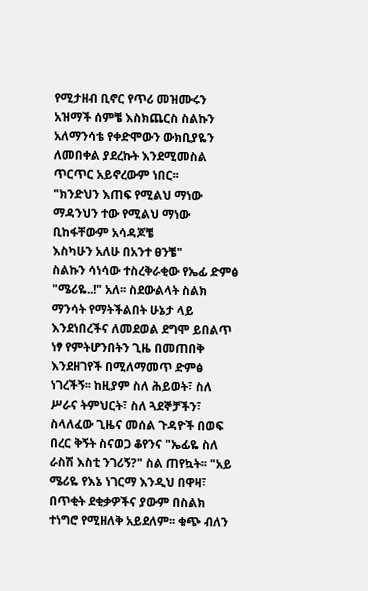የሚታዘብ ቢኖር የጥሪ መዝሙሩን አዝማች ሰምቼ እስክጨርስ ስልኩን አለማንሳቴ የቀድሞውን ውክቢያዬን ለመበቀል ያደረኩት እንደሚመስል ጥርጥር አይኖረውም ነበር፡፡
"ክንድህን እጠፍ የሚልህ ማነው
ማዳንህን ተው የሚልህ ማነው
ቢከፋቸውም አሳዳጆቼ
እስካሁን አለሁ በአንተ ፀንቼ"
ስልኩን ሳነሳው ተስረቅራቂው የኤፊ ድምፅ "ሜሪዬ..!" አለ፡፡ ስደውልላት ስልክ ማንሳት የማትችልበት ሁኔታ ላይ እንደነበረችና ለመደወል ደግሞ ይበልጥ ነፃ የምትሆንበትን ጊዜ በመጠበቅ እንደዘገየች በሚለማመጥ ድምፅ ነገረችኝ፡፡ ከዚያም ስለ ሕይወት፣ ስለ ሥራና ትምህርት፣ ስለ ጓደኞቻችን፣ ስላለፈው ጊዜና መሰል ጉዳዮች በወፍ በረር ቅኝት ስናወጋ ቆየንና "ኤፊዬ ስለ ራስሽ እስቲ ንገሪኝ?" ስል ጠየኳት፡፡ "አይ ሜሪዬ የእኔ ነገርማ እንዲህ በዋዛ፣ በጥቂት ደቂቃዎችና ያውም በስልክ ተነግሮ የሚዘለቅ አይደለም፡፡ ቁጭ ብለን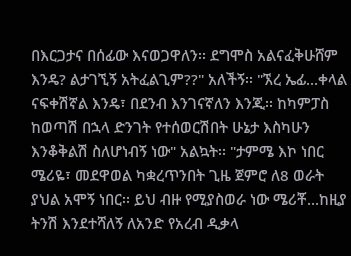በእርጋታና በሰፊው እናወጋዋለን፡፡ ደግሞስ አልናፈቅሁሸም እንዴ? ልታገኚኝ አትፈልጊም??" አለችኝ፡፡ "ኧረ ኤፊ...ቀላል ናፍቀሽኛል እንዴ፣ በደንብ እንገናኛለን እንጂ፡፡ ከካምፓስ ከወጣሽ በኋላ ድንገት የተሰወርሽበት ሁኔታ እስካሁን እንቆቅልሽ ስለሆነብኝ ነው" አልኳት፡፡ "ታምሜ እኮ ነበር ሜሪዬ፣ መደዋወል ካቋረጥንበት ጊዜ ጀምሮ ለ8 ወራት ያህል አሞኝ ነበር፡፡ ይህ ብዙ የሚያስወራ ነው ሜሪቾ...ከዚያ ትንሽ እንደተሻለኝ ለአንድ የአረብ ዲቃላ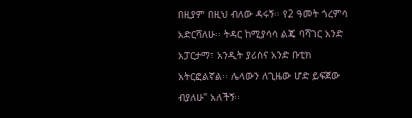በዚያም በዚህ ብለው ዳሩኝ፡፡ የ2 ዓመት ጎረምሳ አድርሻለሁ፡፡ ትዳር ከሚያሳሳ ልጄ ባሻገር አንድ አፓርታማ፣ አንዲት ያሪስና አንድ ቡቲክ አትርፎልኛል፡፡ ሌላውን ለጊዜው ሆድ ይፍጀው ብያለሁ" አለችኝ፡፡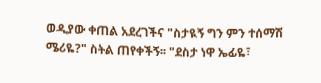ወዲያው ቀጠል አደረገችና "ስታዪኝ ግን ምን ተሰማሽ ሜሪዬ?" ስትል ጠየቀችኝ፡፡ "ደስታ ነዋ ኤፊዬ፣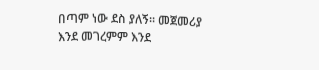በጣም ነው ደስ ያለኝ፡፡ መጀመሪያ እንደ መገረምም እንደ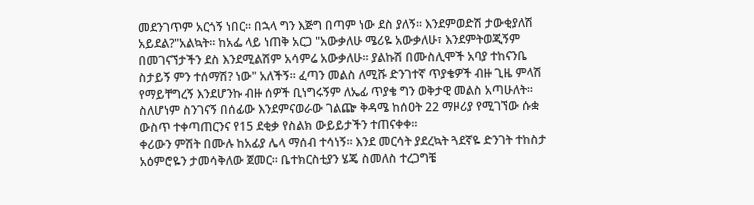መደንገጥም አርጎኝ ነበር፡፡ በኋላ ግን እጅግ በጣም ነው ደስ ያለኝ፡፡ እንደምወድሽ ታውቂያለሽ አይደል?"አልኳት፡፡ ከአፌ ላይ ነጠቅ አርጋ "አውቃለሁ ሜሪዬ አውቃለሁ፣ እንደምትወጂኝም በመገናኘታችን ደስ እንደሚልሽም አሳምሬ አውቃለሁ፡፡ ያልኩሽ በሙስሊሞች አባያ ተከናንቤ ስታይኝ ምን ተሰማሽ? ነው" አለችኝ፡፡ ፈጣን መልስ ለሚሹ ድንገተኛ ጥያቄዎች ብዙ ጊዜ ምላሽ የማይቸግረኝ እንደሆንኩ ብዙ ሰዎች ቢነግሩኝም ለኤፊ ጥያቄ ግን ወቅታዊ መልስ አጣሁለት፡፡ ስለሆነም ስንገናኝ በሰፊው እንደምናወራው ገልጬ ቅዳሜ ከሰዐት 22 ማዞሪያ የሚገኘው ሱቋ ውስጥ ተቀጣጠርንና የ15 ደቂቃ የስልክ ውይይታችን ተጠናቀቀ፡፡
ቀሪውን ምሽት በሙሉ ከአፊያ ሌላ ማሰብ ተሳነኝ፡፡ እንደ መርሳት ያደረኳት ጓደኛዬ ድንገት ተከስታ አዕምሮዬን ታመሳቅለው ጀመር፡፡ ቤተክርስቲያን ሄጄ ስመለስ ተረጋግቼ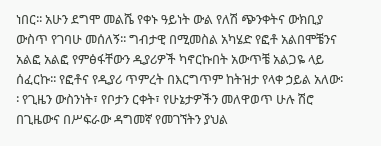ነበር፡፡ አሁን ደግሞ መልሼ የቀኑ ዓይነት ውል የለሽ ጭንቀትና ውክቢያ ውስጥ የገባሁ መሰለኝ፡፡ ግብታዊ በሚመስል አካሄድ የፎቶ አልበሞቼንና አልፎ አልፎ የምፅፋቸውን ዲያሪዎች ካኖርኩበት አውጥቼ አልጋዬ ላይ ሰፈርኩ፡፡ የፎቶና የዲያሪ ጥምረት በእርግጥም ከትዝታ የላቀ ኃይል አለው፡፡ የጊዜን ውስንነት፣ የቦታን ርቀት፣ የሁኔታዎችን መለዋወጥ ሁሉ ሽሮ በጊዜውና በሥፍራው ዳግመኛ የመገኘትን ያህል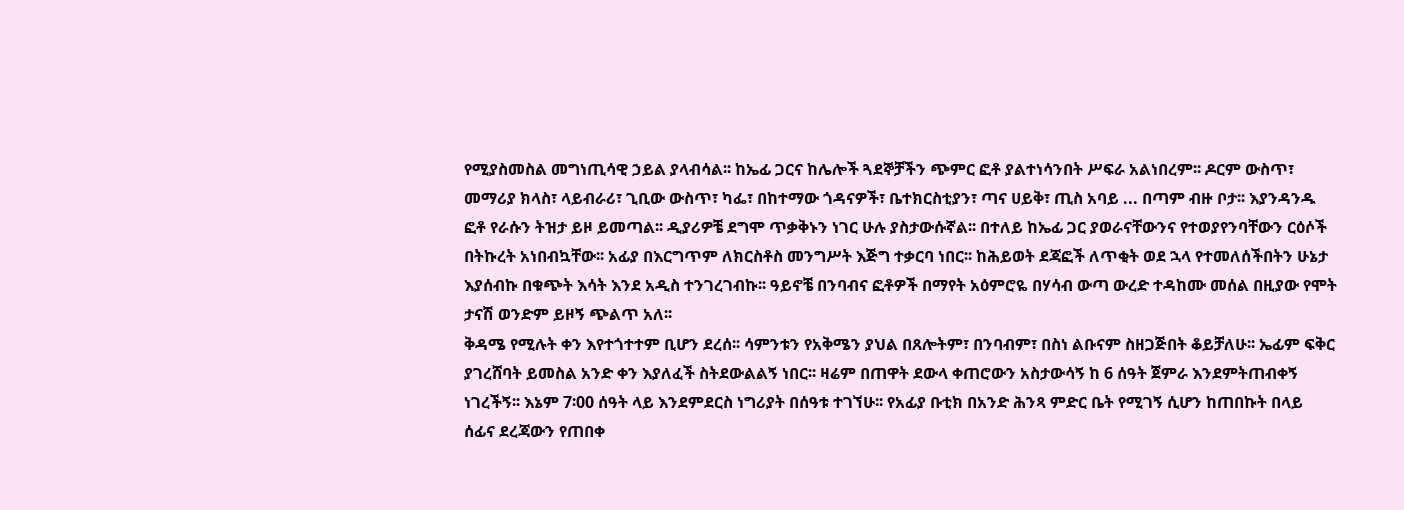የሚያስመስል መግነጢሳዊ ኃይል ያላብሳል፡፡ ከኤፊ ጋርና ከሌሎች ጓደኞቻችን ጭምር ፎቶ ያልተነሳንበት ሥፍራ አልነበረም፡፡ ዶርም ውስጥ፣ መማሪያ ክላስ፣ ላይብራሪ፣ ጊቢው ውስጥ፣ ካፌ፣ በከተማው ጎዳናዎች፣ ቤተክርስቲያን፣ ጣና ሀይቅ፣ ጢስ አባይ ... በጣም ብዙ ቦታ፡፡ እያንዳንዱ ፎቶ የራሱን ትዝታ ይዞ ይመጣል፡፡ ዲያሪዎቼ ደግሞ ጥቃቅኑን ነገር ሁሉ ያስታውሱኛል፡፡ በተለይ ከኤፊ ጋር ያወራናቸውንና የተወያየንባቸውን ርዕሶች በትኩረት አነበብኳቸው፡፡ አፊያ በእርግጥም ለክርስቶስ መንግሥት እጅግ ተቃርባ ነበር፡፡ ከሕይወት ደጃፎች ለጥቂት ወደ ኋላ የተመለሰችበትን ሁኔታ እያሰብኩ በቁጭት እሳት እንደ አዲስ ተንገረገብኩ፡፡ ዓይኖቼ በንባብና ፎቶዎች በማየት አዕምሮዬ በሃሳብ ውጣ ውረድ ተዳከሙ መሰል በዚያው የሞት ታናሽ ወንድም ይዞኝ ጭልጥ አለ፡፡
ቅዳሜ የሚሉት ቀን እየተጎተተም ቢሆን ደረሰ፡፡ ሳምንቱን የአቅሜን ያህል በጸሎትም፣ በንባብም፣ በስነ ልቡናም ስዘጋጅበት ቆይቻለሁ፡፡ ኤፊም ፍቅር ያገረሸባት ይመስል አንድ ቀን እያለፈች ስትደውልልኝ ነበር፡፡ ዛሬም በጠዋት ደውላ ቀጠሮውን አስታውሳኝ ከ 6 ሰዓት ጀምራ እንደምትጠብቀኝ ነገረችኝ፡፡ እኔም 7፡00 ሰዓት ላይ እንደምደርስ ነግሪያት በሰዓቱ ተገኘሁ፡፡ የአፊያ ቡቲክ በአንድ ሕንጻ ምድር ቤት የሚገኝ ሲሆን ከጠበኩት በላይ ሰፊና ደረጃውን የጠበቀ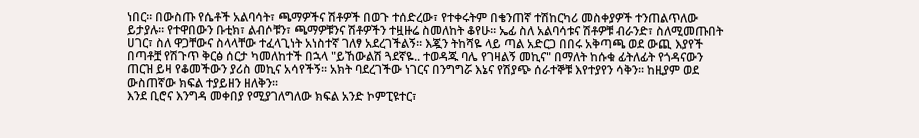ነበር፡፡ በውስጡ የሴቶች አልባሳት፣ ጫማዎችና ሽቶዎች በወጉ ተሰድረው፣ የተቀሩትም በቄንጠኛ ተሽከርካሪ መስቀያዎች ተንጠልጥለው ይታያሉ፡፡ የተዋበውን ቡቲክ፣ ልብሶቹን፣ ጫማዎቹንና ሽቶዎችን ተዟዙሬ ስመለከት ቆየሁ፡፡ ኤፊ ስለ አልባሳቱና ሽቶዎቹ ብራንድ፣ ስለሚመጡበት ሀገር፣ ስለ ዋጋቸውና ስላላቸው ተፈላጊነት አነስተኛ ገለፃ አደረገችልኝ፡፡ እጇን ትከሻዬ ላይ ጣል አድርጋ በበሩ አቅጣጫ ወደ ውጪ እያየች በጣቶቿ የሽጉጥ ቅርፅ ሰርታ ካመለከተች በኋላ "ይኸውልሽ ጓደኛዬ.. ተወዳጁ ባሌ የገዛልኝ መኪና" በማለት ከሱቁ ፊትለፊት የጎዳናውን ጠርዝ ይዛ የቆመችውን ያሪስ መኪና አሳየችኝ፡፡ አክት ባደረገችው ነገርና በንግግሯ እኔና የሽያጭ ሰራተኞቹ እየተያየን ሳቅን፡፡ ከዚያም ወደ ውስጠኛው ክፍል ተያይዘን ዘለቅን፡፡
እንደ ቢሮና እንግዳ መቀበያ የሚያገለግለው ክፍል አንድ ኮምፒዩተር፣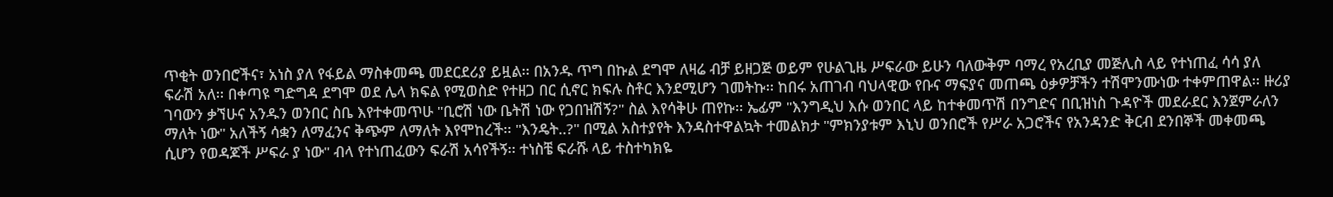ጥቂት ወንበሮችና፣ አነስ ያለ የፋይል ማስቀመጫ መደርደሪያ ይዟል፡፡ በአንዱ ጥግ በኩል ደግሞ ለዛሬ ብቻ ይዘጋጅ ወይም የሁልጊዜ ሥፍራው ይሁን ባለውቅም ባማረ የአረቢያ መጅሊስ ላይ የተነጠፈ ሳሳ ያለ ፍራሽ አለ፡፡ በቀጣዩ ግድግዳ ደግሞ ወደ ሌላ ክፍል የሚወስድ የተዘጋ በር ሲኖር ክፍሉ ስቶር እንደሚሆን ገመትኩ፡፡ ከበሩ አጠገብ ባህላዊው የቡና ማፍያና መጠጫ ዕቃዎቻችን ተሽሞንሙነው ተቀምጠዋል፡፡ ዙሪያ ገባውን ቃኘሁና አንዱን ወንበር ስቤ እየተቀመጥሁ "ቢሮሽ ነው ቤትሽ ነው የጋበዝሽኝ?" ስል እየሳቅሁ ጠየኩ፡፡ ኤፊም "እንግዲህ እሱ ወንበር ላይ ከተቀመጥሽ በንግድና በቢዝነስ ጉዳዮች መደራደር እንጀምራለን ማለት ነው" አለችኝ ሳቋን ለማፈንና ቅጭም ለማለት እየሞከረች፡፡ "እንዴት..?" በሚል አስተያየት እንዳስተዋልኳት ተመልክታ "ምክንያቱም እኒህ ወንበሮች የሥራ አጋሮችና የአንዳንድ ቅርብ ደንበኞች መቀመጫ ሲሆን የወዳጆች ሥፍራ ያ ነው" ብላ የተነጠፈውን ፍራሽ አሳየችኝ፡፡ ተነስቼ ፍራሹ ላይ ተስተካክዬ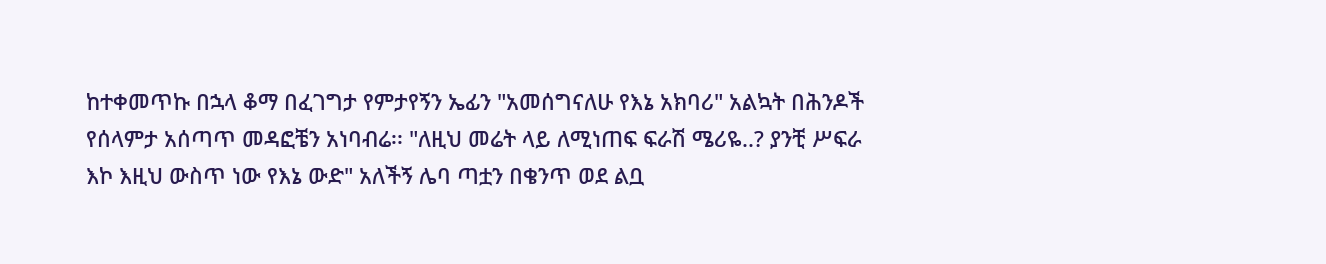ከተቀመጥኩ በኋላ ቆማ በፈገግታ የምታየኝን ኤፊን "አመሰግናለሁ የእኔ አክባሪ" አልኳት በሕንዶች የሰላምታ አሰጣጥ መዳፎቼን አነባብሬ፡፡ "ለዚህ መሬት ላይ ለሚነጠፍ ፍራሽ ሜሪዬ..? ያንቺ ሥፍራ እኮ እዚህ ውስጥ ነው የእኔ ውድ" አለችኝ ሌባ ጣቷን በቄንጥ ወደ ልቧ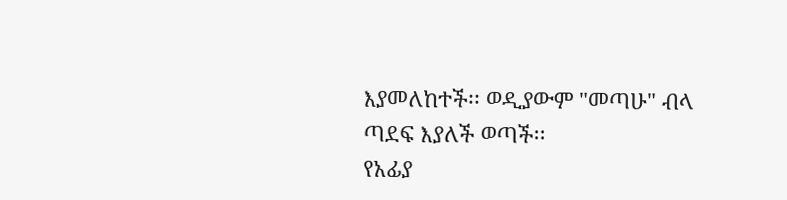እያመለከተች፡፡ ወዲያውም "መጣሁ" ብላ ጣደፍ እያለች ወጣች፡፡
የአፊያ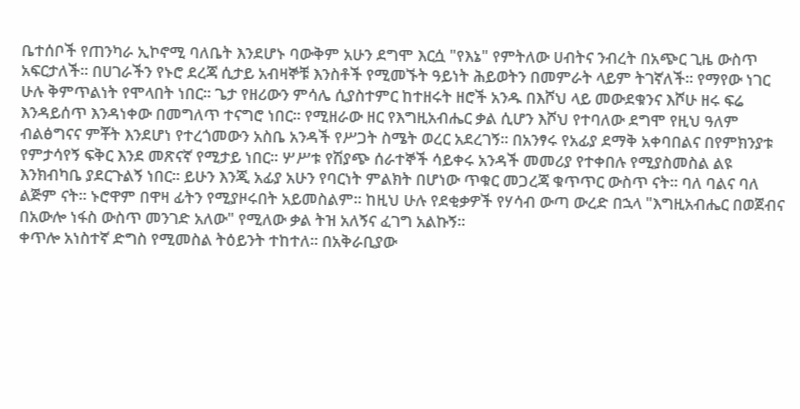ቤተሰቦች የጠንካራ ኢኮኖሚ ባለቤት እንደሆኑ ባውቅም አሁን ደግሞ እርሷ "የእኔ" የምትለው ሀብትና ንብረት በአጭር ጊዜ ውስጥ አፍርታለች፡፡ በሀገራችን የኑሮ ደረጃ ሲታይ አብዛኞቹ እንስቶች የሚመኙት ዓይነት ሕይወትን በመምራት ላይም ትገኛለች፡፡ የማየው ነገር ሁሉ ቅምጥልነት የሞላበት ነበር፡፡ ጌታ የዘሪውን ምሳሌ ሲያስተምር ከተዘሩት ዘሮች አንዱ በእሾህ ላይ መውደቁንና እሾሁ ዘሩ ፍሬ እንዳይሰጥ እንዳነቀው በመግለጥ ተናግሮ ነበር፡፡ የሚዘራው ዘር የእግዚአብሔር ቃል ሲሆን እሾህ የተባለው ደግሞ የዚህ ዓለም ብልፅግናና ምቾት እንደሆነ የተረጎመውን አስቤ አንዳች የሥጋት ስሜት ወረር አደረገኝ፡፡ በአንፃሩ የአፊያ ደማቅ አቀባበልና በየምክንያቱ የምታሳየኝ ፍቅር እንደ መጽናኛ የሚታይ ነበር፡፡ ሦሥቱ የሽያጭ ሰራተኞች ሳይቀሩ አንዳች መመሪያ የተቀበሉ የሚያስመስል ልዩ እንክብካቤ ያደርጉልኝ ነበር፡፡ ይሁን እንጂ አፊያ አሁን የባርነት ምልክት በሆነው ጥቁር መጋረጃ ቁጥጥር ውስጥ ናት፡፡ ባለ ባልና ባለ ልጅም ናት፡፡ ኑሮዋም በዋዛ ፊትን የሚያዞሩበት አይመስልም፡፡ ከዚህ ሁሉ የደቂቃዎች የሃሳብ ውጣ ውረድ በኋላ "እግዚአብሔር በወጀብና በአውሎ ነፋስ ውስጥ መንገድ አለው" የሚለው ቃል ትዝ አለኝና ፈገግ አልኩኝ፡፡
ቀጥሎ አነስተኛ ድግስ የሚመስል ትዕይንት ተከተለ፡፡ በአቅራቢያው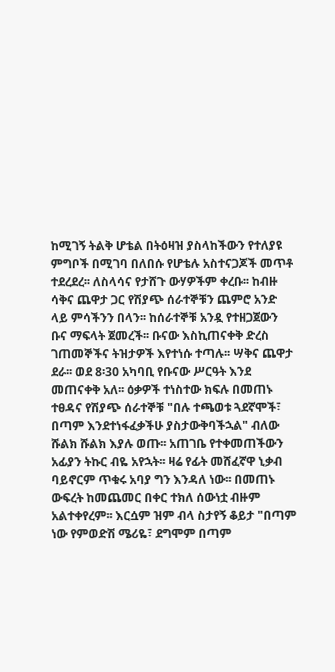ከሚገኝ ትልቅ ሆቴል በትዕዛዝ ያስላከችውን የተለያዩ ምግቦች በሚገባ በለበሱ የሆቴሉ አስተናጋጆች መጥቶ ተደረደረ፡፡ ለስላሳና የታሸጉ ውሃዎችም ቀረቡ፡፡ ከብዙ ሳቅና ጨዋታ ጋር የሽያጭ ሰራተኞቹን ጨምሮ አንድ ላይ ምሳችንን በላን፡፡ ከሰራተኞቹ አንዷ የተዘጋጀውን ቡና ማፍላት ጀመረች፡፡ ቡናው እስኪጠናቀቅ ድረስ ገጠመኞችና ትዝታዎች እየተነሱ ተጣሉ፡፡ ሣቅና ጨዋታ ደራ፡፡ ወደ 8፡30 አካባቢ የቡናው ሥርዓት እንደ መጠናቀቅ አለ፡፡ ዕቃዎች ተነስተው ክፍሉ በመጠኑ ተፀዳና የሽያጭ ሰራተኞቹ "በሉ ተጫወቱ ጓደኛሞች፣ በጣም እንደተነፋፈቃችሁ ያስታውቅባችኋል" ብለው ሹልክ ሹልክ እያሉ ወጡ፡፡ አጠገቤ የተቀመጠችውን አፊያን ትኩር ብዬ አየኋት፡፡ ዛሬ የፊት መሸፈኛዋ ኒቃብ ባይኖርም ጥቁሩ አባያ ግን እንዳለ ነው፡፡ በመጠኑ ውፍረት ከመጨመር በቀር ተክለ ሰውነቷ ብዙም አልተቀየረም፡፡ እርሷም ዝም ብላ ስታየኝ ቆይታ "በጣም ነው የምወድሽ ሜሪዬ፣ ደግሞም በጣም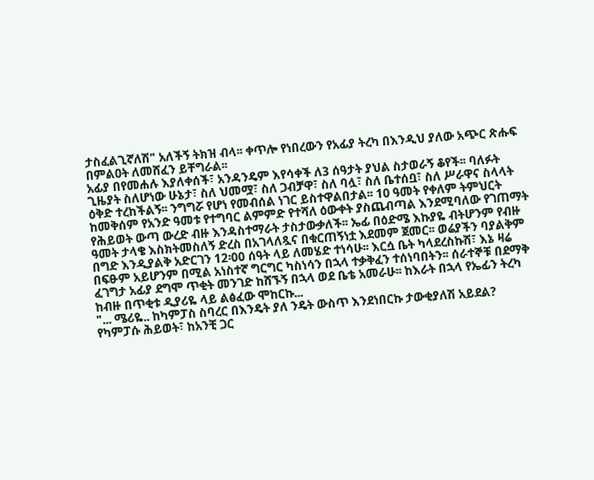ታስፈልጊኛለሽ" አለችኝ ትክዝ ብላ፡፡ ቀጥሎ የነበረውን የአፊያ ትረካ በእንዲህ ያለው አጭር ጽሑፍ በምልዐት ለመሸፈን ይቸግራል፡፡
አፊያ በየመሐሉ እያለቀሰች፣ አንዳንዴም እየሳቀች ለ3 ሰዓታት ያህል ስታወራኝ ቆየች፡፡ ባለፉት ጊዜያት ስለሆነው ሁኔታ፣ ስለ ህመሟ፣ ስለ ጋብቻዋ፣ ስለ ባሏ፣ ስለ ቤተሰቧ፣ ስለ ሥራዋና ስላላት ዕቅድ ተረከችልኝ፡፡ ንግግሯ የሆነ የመብሰል ነገር ይስተዋልበታል፡፡ 10 ዓመት የቀለም ትምህርት ከመቅሰም የአንድ ዓመቱ የተግባር ልምምድ የተሻለ ዕውቀት ያስጨብጣል እንደሚባለው የገጠማት የሕይወት ውጣ ውረድ ብዙ እንዳስተማራት ታስታውቃለች፡፡ ኤፊ በዕድሜ እኩያዬ ብትሆንም የብዙ ዓመት ታላቄ እስክትመስለኝ ድረስ በአገላለጿና በቁርጠኝነቷ እደመም ጀመር፡፡ ወሬያችን ባያልቅም በግድ እንዲያልቅ አድርገን 12፡00 ሰዓት ላይ ለመሄድ ተነሳሁ፡፡ እርሷ ቤት ካላደረስኩሽ፣ እኔ ዛሬ በፍፁም አይሆንም በሚል አነስተኛ ግርግር ካስነሳን በኋላ ተቃቅፈን ተሰነባበትን፡፡ ሰራተኞቹ በደማቅ ፈገግታ አፊያ ደግሞ ጥቂት መንገድ ከሸኙኝ በኋላ ወደ ቤቴ አመራሁ፡፡ ከእራት በኋላ የኤፊን ትረካ ከብዙ በጥቂቱ ዲያሪዬ ላይ ልፅፈው ሞከርኩ...
"... ሜሪዬ.. ከካምፓስ ስባረር በእንዴት ያለ ንዴት ውስጥ እንደነበርኩ ታውቂያለሽ አይደል? የካምፓሱ ሕይወት፣ ከአንቺ ጋር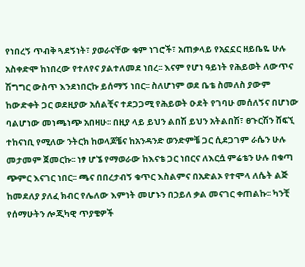የነበረኝ ጥብቅ ጓደኝነት፣ ያወራናቸው ቁም ነገሮች፣ አጠቃላይ የአኗኗር ዘይቤዬ ሁሉ አስቀድሞ ከነበረው የተለየና ያልተለመደ ነበረ፡፡ እናም የሆነ ዓይነት የሕይወት ለውጥና ሽግግር ውስጥ እንደነበርኩ ይሰማኝ ነበር፡፡ ስለሆነም ወደ ቤቴ ስመለስ ያውም ከውድቀት ጋር ወደዚያው አሰልቺና ተደጋጋሚ የሕይወት ዑደት የገባሁ መሰለኝና በሆነው ባልሆነው መነጫነጭ አበዛሁ፡፡ በዚያ ላይ ይህን ልበሽ ይህን አትልበሽ፣ ፀጉርሽን ሸፍኚ ተከናነቢ የሚለው ንትርክ ከወላጆቼና ከአንዳንድ ወንድምቼ ጋር ሲደጋገም ራሴን ሁሉ መታመም ጀመርኩ፡፡ ነፃ ሆኜ የማወራው ከእናቴ ጋር ነበርና ለእርሷ ምሬቴን ሁሉ በቁጣ ጭምር እናገር ነበር፡፡ ጫና በበረታብኝ ቁጥር እስልምና በአድልኦ የተሞላ ለሴት ልጅ ከመደለያ ያለፈ ክብር የሌለው እምነት መሆኑን በኃይለ ቃል መናገር ቀጠልኩ፡፡ ካንቺ የሰማሁትን ሎጂካዊ ጥያቄዎች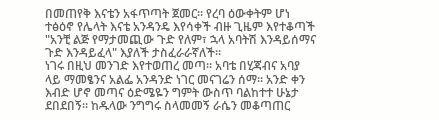በመጠየቅ እናቴን አፋጥጣት ጀመር፡፡ የረባ ዕውቀትም ሆነ ተፅዕኖ የሌላት እናቴ አንዳንዴ እየሳቀች ብዙ ጊዜም እየተቆጣች "አንቺ ልጅ የማታመጪው ጉድ የለም፣ ኋላ አባትሽ እንዳይሰማና ጉድ እንዳይፈላ" እያለች ታስፈራራኛለች፡፡
ነገሩ በዚህ መንገድ እየተወጠረ መጣ፡፡ አባቴ በሂጃብና አባያ ላይ ማመፄንና አልፌ አንዳንድ ነገር መናገሬን ሰማ፡፡ አንድ ቀን እብድ ሆኖ መጣና ዕድሜዬን ግምት ውስጥ ባልከተተ ሁኔታ ደበደበኝ፡፡ ከዱላው ንግግሩ ስላመመኝ ራሴን መቆጣጠር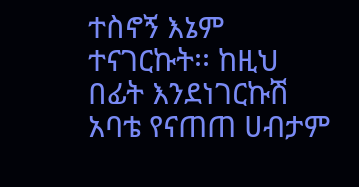ተስኖኝ እኔም ተናገርኩት፡፡ ከዚህ በፊት እንደነገርኩሽ አባቴ የናጠጠ ሀብታም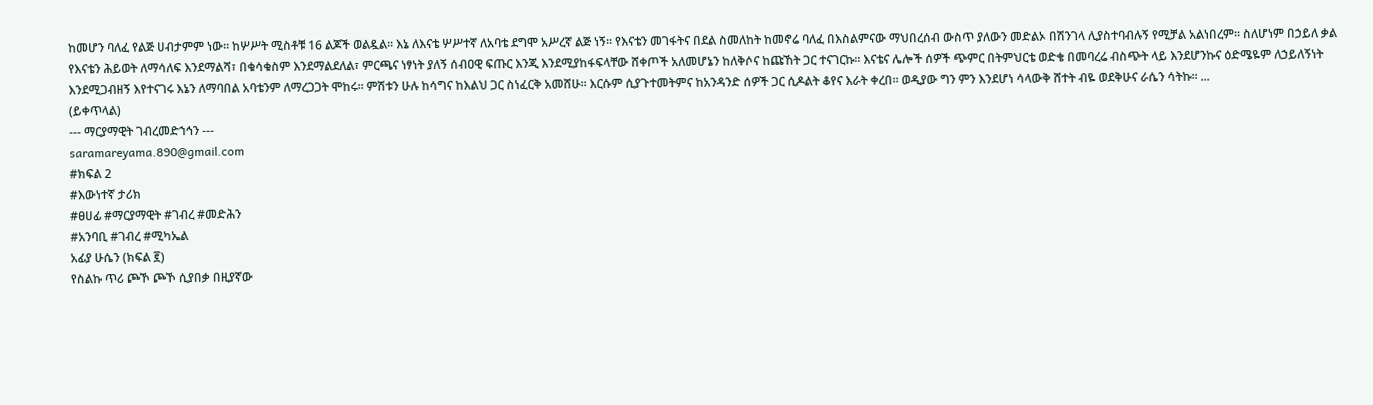ከመሆን ባለፈ የልጅ ሀብታምም ነው፡፡ ከሦሥት ሚስቶቹ 16 ልጆች ወልዷል፡፡ እኔ ለእናቴ ሦሥተኛ ለአባቴ ደግሞ አሥረኛ ልጅ ነኝ፡፡ የእናቴን መገፋትና በደል ስመለከት ከመኖሬ ባለፈ በእስልምናው ማህበረሰብ ውስጥ ያለውን መድልኦ በሽንገላ ሊያስተባብሉኝ የሚቻል አልነበረም፡፡ ስለሆነም በኃይለ ቃል የእናቴን ሕይወት ለማሳለፍ እንደማልሻ፣ በቁሳቁስም እንደማልደለል፣ ምርጫና ነፃነት ያለኝ ሰብዐዊ ፍጡር እንጂ እንደሚያከፋፍላቸው ሸቀጦች አለመሆኔን ከለቅሶና ከጩኸት ጋር ተናገርኩ፡፡ እናቴና ሌሎች ሰዎች ጭምር በትምህርቴ ወድቄ በመባረሬ ብስጭት ላይ እንደሆንኩና ዕድሜዬም ለኃይለኝነት እንደሚጋብዘኝ እየተናገሩ እኔን ለማባበል አባቴንም ለማረጋጋት ሞከሩ፡፡ ምሽቱን ሁሉ ከሳግና ከእልህ ጋር ስነፈርቅ አመሸሁ፡፡ እርሱም ሲያጉተመትምና ከአንዳንድ ሰዎች ጋር ሲዶልት ቆየና እራት ቀረበ፡፡ ወዲያው ግን ምን እንደሆነ ሳላውቅ ሸተት ብዬ ወደቅሁና ራሴን ሳትኩ፡፡ ...
(ይቀጥላል)
--- ማርያማዊት ገብረመድኀኅን ---
saramareyama.890@gmail.com
#ክፍል 2
#እውነተኛ ታሪክ
#ፀሀፊ #ማርያማዊት #ገብረ #መድሕን
#አንባቢ #ገብረ #ሚካኤል
አፊያ ሁሴን (ክፍል ፪)
የስልኩ ጥሪ ጮኾ ጮኾ ሲያበቃ በዚያኛው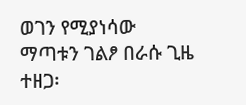ወገን የሚያነሳው ማጣቱን ገልፆ በራሱ ጊዜ ተዘጋ፡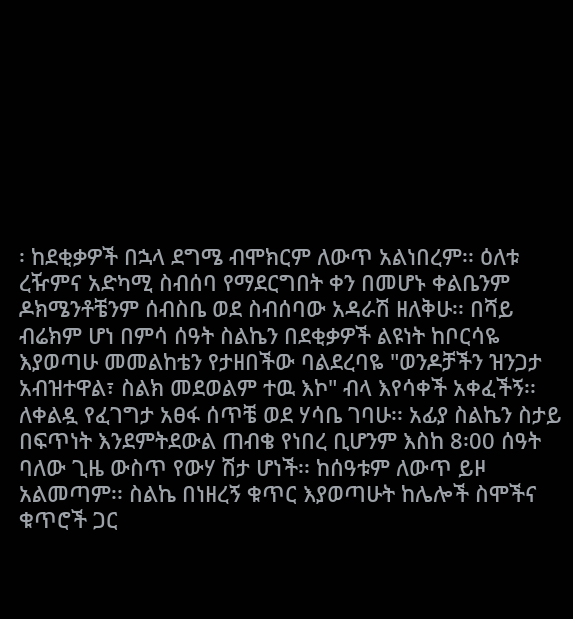፡ ከደቂቃዎች በኋላ ደግሜ ብሞክርም ለውጥ አልነበረም፡፡ ዕለቱ ረዥምና አድካሚ ስብሰባ የማደርግበት ቀን በመሆኑ ቀልቤንም ዶክሜንቶቼንም ሰብስቤ ወደ ስብሰባው አዳራሽ ዘለቅሁ፡፡ በሻይ ብሬክም ሆነ በምሳ ሰዓት ስልኬን በደቂቃዎች ልዩነት ከቦርሳዬ እያወጣሁ መመልከቴን የታዘበችው ባልደረባዬ "ወንዶቻችን ዝንጋታ አብዝተዋል፣ ስልክ መደወልም ተዉ እኮ" ብላ እየሳቀች አቀፈችኝ፡፡ ለቀልዷ የፈገግታ አፀፋ ሰጥቼ ወደ ሃሳቤ ገባሁ፡፡ አፊያ ስልኬን ስታይ በፍጥነት እንደምትደውል ጠብቄ የነበረ ቢሆንም እስከ 8፡00 ሰዓት ባለው ጊዜ ውስጥ የውሃ ሽታ ሆነች፡፡ ከሰዓቱም ለውጥ ይዞ አልመጣም፡፡ ስልኬ በነዘረኝ ቁጥር እያወጣሁት ከሌሎች ስሞችና ቁጥሮች ጋር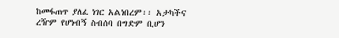ከመፋጠጥ ያለፈ ነገር አልነበረም፡፡ አታካችና ረዥም የሆነብኝ ስብሰባ በግድም ቢሆን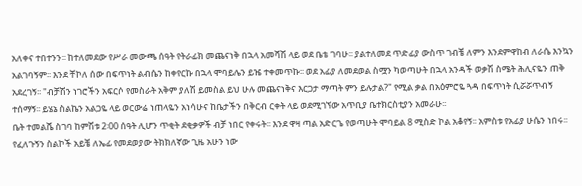አለቀና ተበተንን፡፡ ከተለመደው የሥራ መውጫ ሰዓት የትራፊክ መጨናነቅ በኋላ አመሻሽ ላይ ወደ ቤቴ ገባሁ፡፡ ያልተለመደ ጥድፊያ ውስጥ ገብቼ ለምን እንደምዋከብ ለራሴ እንኳን አልገባኝም፡፡ እንደ ቸኮለ ሰው በፍጥነት ልብሴን ከቀየርኩ በኋላ ሞባይሌን ይዤ ተቀመጥኩ፡፡ ወደ አፊያ ለመደወል ስሟን ካወጣሁት በኋላ አንዳች ወቃሽ ስሜት ሕሊናዬን ጠቅ አደረገኝ፡፡ "ብቻሽን ነገሮችን አፍርሶ የመስራት አቅም ያለሽ ይመስል ይህ ሁሉ መጨናነቅና እርጋታ ማጣት ምን ይሉታል?" የሚል ቃል በአዕምሮዬ ጓዳ በፍጥነት ሲሯሯጥብኝ ተሰማኝ፡፡ ይሄኔ ስልኬን አልጋዬ ላይ ወርውሬ ነጠላዬን አነሳሁና ከቤታችን በቅርብ ርቀት ላይ ወደሚገኘው አጥቢያ ቤተክርስቲያን አመራሁ፡፡
ቤት ተመልሼ ስገባ ከምሽቱ 2፡00 ሰዓት ሊሆን ጥቂት ደቂቃዎች ብቻ ነበር የቀሩት፡፡ እንደ ዋዛ ጣል አድርጌ የወጣሁት ሞባይል 8 ሚስድ ኮል አቆየኝ፡፡ አምስቱ የአፊያ ሁሴን ነበሩ፡፡ የፈለጉኝን ስልኮች አይቼ ለኤፊ የመደወያው ትክክለኛው ጊዜ አሁን ነው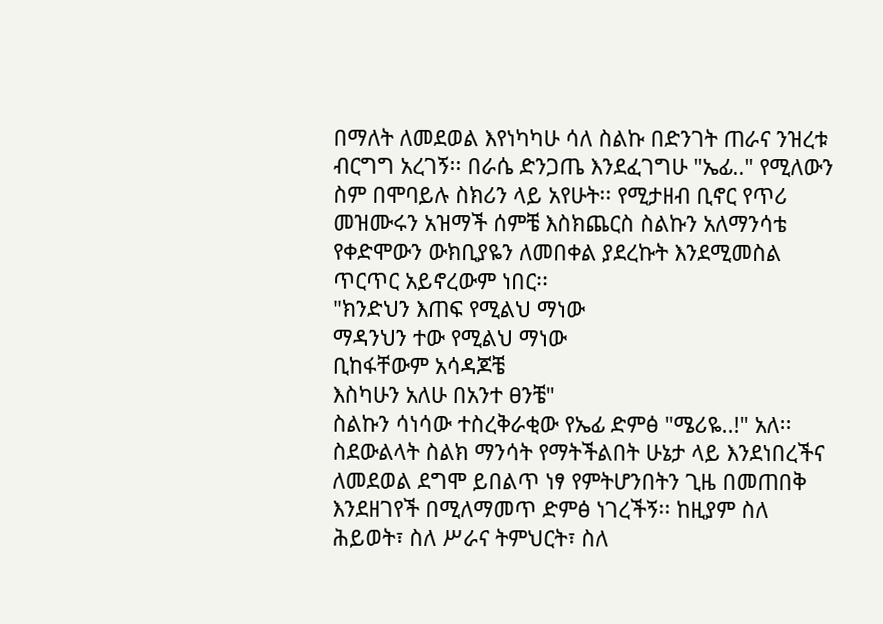በማለት ለመደወል እየነካካሁ ሳለ ስልኩ በድንገት ጠራና ንዝረቱ ብርግግ አረገኝ፡፡ በራሴ ድንጋጤ እንደፈገግሁ "ኤፊ.." የሚለውን ስም በሞባይሉ ስክሪን ላይ አየሁት፡፡ የሚታዘብ ቢኖር የጥሪ መዝሙሩን አዝማች ሰምቼ እስክጨርስ ስልኩን አለማንሳቴ የቀድሞውን ውክቢያዬን ለመበቀል ያደረኩት እንደሚመስል ጥርጥር አይኖረውም ነበር፡፡
"ክንድህን እጠፍ የሚልህ ማነው
ማዳንህን ተው የሚልህ ማነው
ቢከፋቸውም አሳዳጆቼ
እስካሁን አለሁ በአንተ ፀንቼ"
ስልኩን ሳነሳው ተስረቅራቂው የኤፊ ድምፅ "ሜሪዬ..!" አለ፡፡ ስደውልላት ስልክ ማንሳት የማትችልበት ሁኔታ ላይ እንደነበረችና ለመደወል ደግሞ ይበልጥ ነፃ የምትሆንበትን ጊዜ በመጠበቅ እንደዘገየች በሚለማመጥ ድምፅ ነገረችኝ፡፡ ከዚያም ስለ ሕይወት፣ ስለ ሥራና ትምህርት፣ ስለ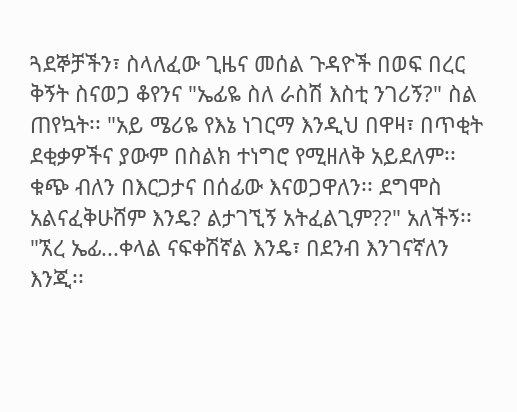ጓደኞቻችን፣ ስላለፈው ጊዜና መሰል ጉዳዮች በወፍ በረር ቅኝት ስናወጋ ቆየንና "ኤፊዬ ስለ ራስሽ እስቲ ንገሪኝ?" ስል ጠየኳት፡፡ "አይ ሜሪዬ የእኔ ነገርማ እንዲህ በዋዛ፣ በጥቂት ደቂቃዎችና ያውም በስልክ ተነግሮ የሚዘለቅ አይደለም፡፡ ቁጭ ብለን በእርጋታና በሰፊው እናወጋዋለን፡፡ ደግሞስ አልናፈቅሁሸም እንዴ? ልታገኚኝ አትፈልጊም??" አለችኝ፡፡ "ኧረ ኤፊ...ቀላል ናፍቀሽኛል እንዴ፣ በደንብ እንገናኛለን እንጂ፡፡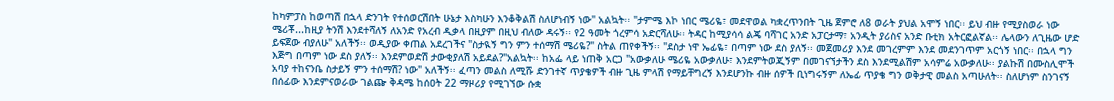ከካምፓስ ከወጣሽ በኋላ ድንገት የተሰወርሽበት ሁኔታ እስካሁን እንቆቅልሽ ስለሆነብኝ ነው" አልኳት፡፡ "ታምሜ እኮ ነበር ሜሪዬ፣ መደዋወል ካቋረጥንበት ጊዜ ጀምሮ ለ8 ወራት ያህል አሞኝ ነበር፡፡ ይህ ብዙ የሚያስወራ ነው ሜሪቾ...ከዚያ ትንሽ እንደተሻለኝ ለአንድ የአረብ ዲቃላ በዚያም በዚህ ብለው ዳሩኝ፡፡ የ2 ዓመት ጎረምሳ አድርሻለሁ፡፡ ትዳር ከሚያሳሳ ልጄ ባሻገር አንድ አፓርታማ፣ አንዲት ያሪስና አንድ ቡቲክ አትርፎልኛል፡፡ ሌላውን ለጊዜው ሆድ ይፍጀው ብያለሁ" አለችኝ፡፡ ወዲያው ቀጠል አደረገችና "ስታዪኝ ግን ምን ተሰማሽ ሜሪዬ?" ስትል ጠየቀችኝ፡፡ "ደስታ ነዋ ኤፊዬ፣ በጣም ነው ደስ ያለኝ፡፡ መጀመሪያ እንደ መገረምም እንደ መደንገጥም አርጎኝ ነበር፡፡ በኋላ ግን እጅግ በጣም ነው ደስ ያለኝ፡፡ እንደምወድሽ ታውቂያለሽ አይደል?"አልኳት፡፡ ከአፌ ላይ ነጠቅ አርጋ "አውቃለሁ ሜሪዬ አውቃለሁ፣ እንደምትወጂኝም በመገናኘታችን ደስ እንደሚልሽም አሳምሬ አውቃለሁ፡፡ ያልኩሽ በሙስሊሞች አባያ ተከናንቤ ስታይኝ ምን ተሰማሽ? ነው" አለችኝ፡፡ ፈጣን መልስ ለሚሹ ድንገተኛ ጥያቄዎች ብዙ ጊዜ ምላሽ የማይቸግረኝ እንደሆንኩ ብዙ ሰዎች ቢነግሩኝም ለኤፊ ጥያቄ ግን ወቅታዊ መልስ አጣሁለት፡፡ ስለሆነም ስንገናኝ በሰፊው እንደምናወራው ገልጬ ቅዳሜ ከሰዐት 22 ማዞሪያ የሚገኘው ሱቋ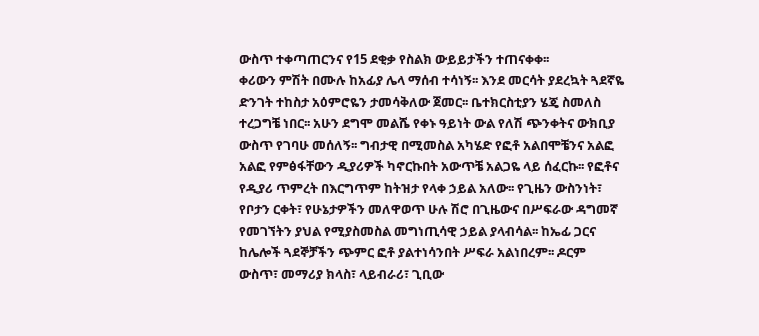ውስጥ ተቀጣጠርንና የ15 ደቂቃ የስልክ ውይይታችን ተጠናቀቀ፡፡
ቀሪውን ምሽት በሙሉ ከአፊያ ሌላ ማሰብ ተሳነኝ፡፡ እንደ መርሳት ያደረኳት ጓደኛዬ ድንገት ተከስታ አዕምሮዬን ታመሳቅለው ጀመር፡፡ ቤተክርስቲያን ሄጄ ስመለስ ተረጋግቼ ነበር፡፡ አሁን ደግሞ መልሼ የቀኑ ዓይነት ውል የለሽ ጭንቀትና ውክቢያ ውስጥ የገባሁ መሰለኝ፡፡ ግብታዊ በሚመስል አካሄድ የፎቶ አልበሞቼንና አልፎ አልፎ የምፅፋቸውን ዲያሪዎች ካኖርኩበት አውጥቼ አልጋዬ ላይ ሰፈርኩ፡፡ የፎቶና የዲያሪ ጥምረት በእርግጥም ከትዝታ የላቀ ኃይል አለው፡፡ የጊዜን ውስንነት፣ የቦታን ርቀት፣ የሁኔታዎችን መለዋወጥ ሁሉ ሽሮ በጊዜውና በሥፍራው ዳግመኛ የመገኘትን ያህል የሚያስመስል መግነጢሳዊ ኃይል ያላብሳል፡፡ ከኤፊ ጋርና ከሌሎች ጓደኞቻችን ጭምር ፎቶ ያልተነሳንበት ሥፍራ አልነበረም፡፡ ዶርም ውስጥ፣ መማሪያ ክላስ፣ ላይብራሪ፣ ጊቢው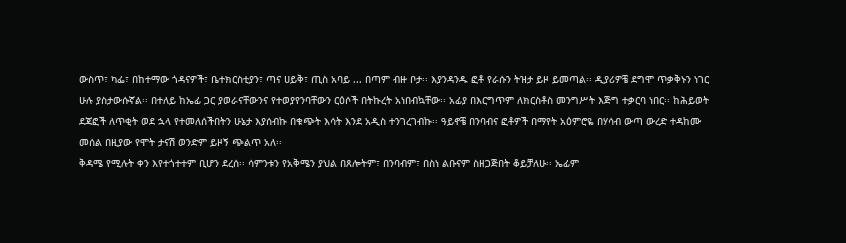ውስጥ፣ ካፌ፣ በከተማው ጎዳናዎች፣ ቤተክርስቲያን፣ ጣና ሀይቅ፣ ጢስ አባይ ... በጣም ብዙ ቦታ፡፡ እያንዳንዱ ፎቶ የራሱን ትዝታ ይዞ ይመጣል፡፡ ዲያሪዎቼ ደግሞ ጥቃቅኑን ነገር ሁሉ ያስታውሱኛል፡፡ በተለይ ከኤፊ ጋር ያወራናቸውንና የተወያየንባቸውን ርዕሶች በትኩረት አነበብኳቸው፡፡ አፊያ በእርግጥም ለክርስቶስ መንግሥት እጅግ ተቃርባ ነበር፡፡ ከሕይወት ደጃፎች ለጥቂት ወደ ኋላ የተመለሰችበትን ሁኔታ እያሰብኩ በቁጭት እሳት እንደ አዲስ ተንገረገብኩ፡፡ ዓይኖቼ በንባብና ፎቶዎች በማየት አዕምሮዬ በሃሳብ ውጣ ውረድ ተዳከሙ መሰል በዚያው የሞት ታናሽ ወንድም ይዞኝ ጭልጥ አለ፡፡
ቅዳሜ የሚሉት ቀን እየተጎተተም ቢሆን ደረሰ፡፡ ሳምንቱን የአቅሜን ያህል በጸሎትም፣ በንባብም፣ በስነ ልቡናም ስዘጋጅበት ቆይቻለሁ፡፡ ኤፊም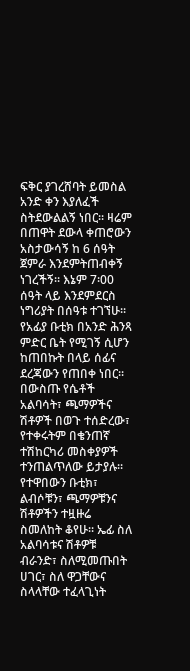ፍቅር ያገረሸባት ይመስል አንድ ቀን እያለፈች ስትደውልልኝ ነበር፡፡ ዛሬም በጠዋት ደውላ ቀጠሮውን አስታውሳኝ ከ 6 ሰዓት ጀምራ እንደምትጠብቀኝ ነገረችኝ፡፡ እኔም 7፡00 ሰዓት ላይ እንደምደርስ ነግሪያት በሰዓቱ ተገኘሁ፡፡ የአፊያ ቡቲክ በአንድ ሕንጻ ምድር ቤት የሚገኝ ሲሆን ከጠበኩት በላይ ሰፊና ደረጃውን የጠበቀ ነበር፡፡ በውስጡ የሴቶች አልባሳት፣ ጫማዎችና ሽቶዎች በወጉ ተሰድረው፣ የተቀሩትም በቄንጠኛ ተሽከርካሪ መስቀያዎች ተንጠልጥለው ይታያሉ፡፡ የተዋበውን ቡቲክ፣ ልብሶቹን፣ ጫማዎቹንና ሽቶዎችን ተዟዙሬ ስመለከት ቆየሁ፡፡ ኤፊ ስለ አልባሳቱና ሽቶዎቹ ብራንድ፣ ስለሚመጡበት ሀገር፣ ስለ ዋጋቸውና ስላላቸው ተፈላጊነት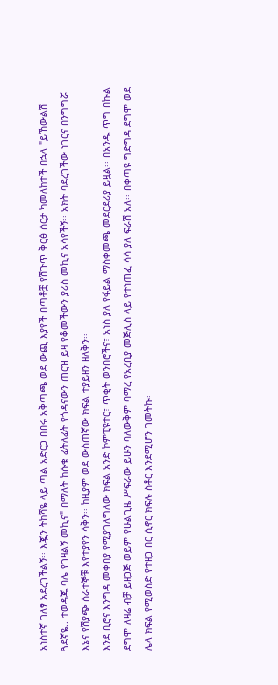አነስተኛ ገለፃ አደረገችልኝ፡፡ እጇን ትከሻዬ ላይ ጣል አድርጋ በበሩ አቅጣጫ ወደ ውጪ እያየች በጣቶቿ የሽጉጥ ቅርፅ ሰርታ ካመለከተች በኋላ "ይኸውልሽ ጓደኛዬ.. ተወዳጁ ባሌ የገዛልኝ መኪና" በማለት ከሱቁ ፊትለፊት የጎዳናውን ጠርዝ ይዛ የቆመችውን ያሪስ መኪና አሳየችኝ፡፡ አክት ባደረገችው ነገርና በንግግሯ እኔና የሽያጭ ሰራተኞቹ እየተያየን ሳቅን፡፡ ከዚያም ወደ ውስጠኛው ክፍል ተያይዘን ዘለቅን፡፡
እንደ ቢሮና እንግዳ መቀበያ የሚያገለግለው ክፍል አንድ ኮምፒዩተር፣ ጥቂት ወንበሮችና፣ አነስ ያለ የፋይል ማስቀመጫ መደርደሪያ ይዟል፡፡ በአንዱ ጥግ በኩል ደግሞ ለዛሬ ብቻ ይዘጋጅ ወይም የሁልጊዜ ሥፍራው ይሁን ባለውቅም ባማረ የአረቢያ መጅሊስ ላይ የተነጠፈ ሳሳ ያለ ፍራሽ አለ፡፡ በቀጣዩ ግድግዳ ደግሞ ወደ ሌላ ክፍል የሚወስድ የተዘጋ በር ሲኖር ክፍሉ ስቶር እንደሚሆን ገመትኩ፡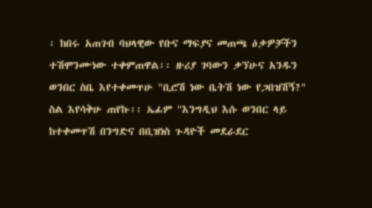፡ ከበሩ አጠገብ ባህላዊው የቡና ማፍያና መጠጫ ዕቃዎቻችን ተሽሞንሙነው ተቀምጠዋል፡፡ ዙሪያ ገባውን ቃኘሁና አንዱን ወንበር ስቤ እየተቀመጥሁ "ቢሮሽ ነው ቤትሽ ነው የጋበዝሽኝ?" ስል እየሳቅሁ ጠየኩ፡፡ ኤፊም "እንግዲህ እሱ ወንበር ላይ ከተቀመጥሽ በንግድና በቢዝነስ ጉዳዮች መደራደር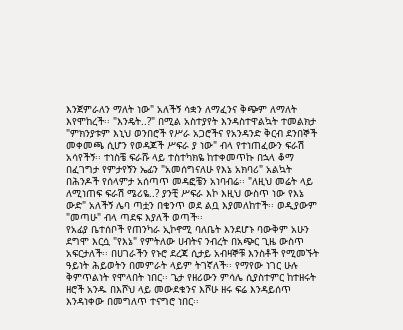እንጀምራለን ማለት ነው" አለችኝ ሳቋን ለማፈንና ቅጭም ለማለት እየሞከረች፡፡ "እንዴት..?" በሚል አስተያየት እንዳስተዋልኳት ተመልክታ "ምክንያቱም እኒህ ወንበሮች የሥራ አጋሮችና የአንዳንድ ቅርብ ደንበኞች መቀመጫ ሲሆን የወዳጆች ሥፍራ ያ ነው" ብላ የተነጠፈውን ፍራሽ አሳየችኝ፡፡ ተነስቼ ፍራሹ ላይ ተስተካክዬ ከተቀመጥኩ በኋላ ቆማ በፈገግታ የምታየኝን ኤፊን "አመሰግናለሁ የእኔ አክባሪ" አልኳት በሕንዶች የሰላምታ አሰጣጥ መዳፎቼን አነባብሬ፡፡ "ለዚህ መሬት ላይ ለሚነጠፍ ፍራሽ ሜሪዬ..? ያንቺ ሥፍራ እኮ እዚህ ውስጥ ነው የእኔ ውድ" አለችኝ ሌባ ጣቷን በቄንጥ ወደ ልቧ እያመለከተች፡፡ ወዲያውም "መጣሁ" ብላ ጣደፍ እያለች ወጣች፡፡
የአፊያ ቤተሰቦች የጠንካራ ኢኮኖሚ ባለቤት እንደሆኑ ባውቅም አሁን ደግሞ እርሷ "የእኔ" የምትለው ሀብትና ንብረት በአጭር ጊዜ ውስጥ አፍርታለች፡፡ በሀገራችን የኑሮ ደረጃ ሲታይ አብዛኞቹ እንስቶች የሚመኙት ዓይነት ሕይወትን በመምራት ላይም ትገኛለች፡፡ የማየው ነገር ሁሉ ቅምጥልነት የሞላበት ነበር፡፡ ጌታ የዘሪውን ምሳሌ ሲያስተምር ከተዘሩት ዘሮች አንዱ በእሾህ ላይ መውደቁንና እሾሁ ዘሩ ፍሬ እንዳይሰጥ እንዳነቀው በመግለጥ ተናግሮ ነበር፡፡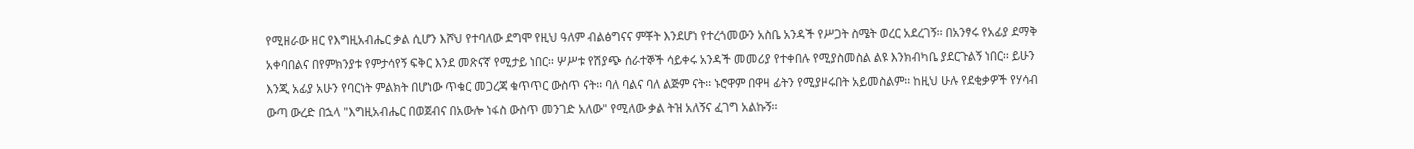የሚዘራው ዘር የእግዚአብሔር ቃል ሲሆን እሾህ የተባለው ደግሞ የዚህ ዓለም ብልፅግናና ምቾት እንደሆነ የተረጎመውን አስቤ አንዳች የሥጋት ስሜት ወረር አደረገኝ፡፡ በአንፃሩ የአፊያ ደማቅ አቀባበልና በየምክንያቱ የምታሳየኝ ፍቅር እንደ መጽናኛ የሚታይ ነበር፡፡ ሦሥቱ የሽያጭ ሰራተኞች ሳይቀሩ አንዳች መመሪያ የተቀበሉ የሚያስመስል ልዩ እንክብካቤ ያደርጉልኝ ነበር፡፡ ይሁን እንጂ አፊያ አሁን የባርነት ምልክት በሆነው ጥቁር መጋረጃ ቁጥጥር ውስጥ ናት፡፡ ባለ ባልና ባለ ልጅም ናት፡፡ ኑሮዋም በዋዛ ፊትን የሚያዞሩበት አይመስልም፡፡ ከዚህ ሁሉ የደቂቃዎች የሃሳብ ውጣ ውረድ በኋላ "እግዚአብሔር በወጀብና በአውሎ ነፋስ ውስጥ መንገድ አለው" የሚለው ቃል ትዝ አለኝና ፈገግ አልኩኝ፡፡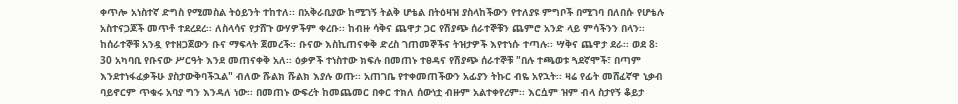ቀጥሎ አነስተኛ ድግስ የሚመስል ትዕይንት ተከተለ፡፡ በአቅራቢያው ከሚገኝ ትልቅ ሆቴል በትዕዛዝ ያስላከችውን የተለያዩ ምግቦች በሚገባ በለበሱ የሆቴሉ አስተናጋጆች መጥቶ ተደረደረ፡፡ ለስላሳና የታሸጉ ውሃዎችም ቀረቡ፡፡ ከብዙ ሳቅና ጨዋታ ጋር የሽያጭ ሰራተኞቹን ጨምሮ አንድ ላይ ምሳችንን በላን፡፡ ከሰራተኞቹ አንዷ የተዘጋጀውን ቡና ማፍላት ጀመረች፡፡ ቡናው እስኪጠናቀቅ ድረስ ገጠመኞችና ትዝታዎች እየተነሱ ተጣሉ፡፡ ሣቅና ጨዋታ ደራ፡፡ ወደ 8፡30 አካባቢ የቡናው ሥርዓት እንደ መጠናቀቅ አለ፡፡ ዕቃዎች ተነስተው ክፍሉ በመጠኑ ተፀዳና የሽያጭ ሰራተኞቹ "በሉ ተጫወቱ ጓደኛሞች፣ በጣም እንደተነፋፈቃችሁ ያስታውቅባችኋል" ብለው ሹልክ ሹልክ እያሉ ወጡ፡፡ አጠገቤ የተቀመጠችውን አፊያን ትኩር ብዬ አየኋት፡፡ ዛሬ የፊት መሸፈኛዋ ኒቃብ ባይኖርም ጥቁሩ አባያ ግን እንዳለ ነው፡፡ በመጠኑ ውፍረት ከመጨመር በቀር ተክለ ሰውነቷ ብዙም አልተቀየረም፡፡ እርሷም ዝም ብላ ስታየኝ ቆይታ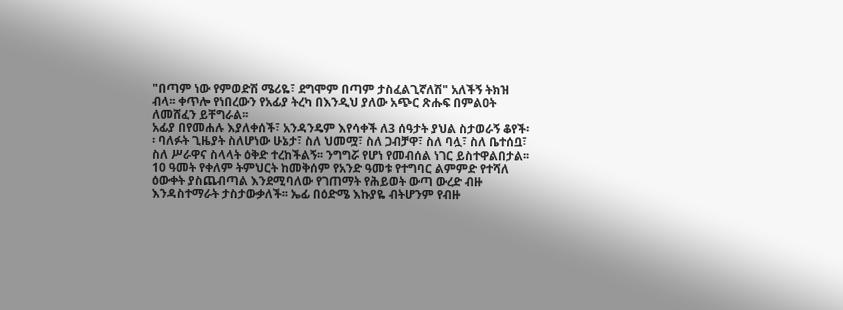"በጣም ነው የምወድሽ ሜሪዬ፣ ደግሞም በጣም ታስፈልጊኛለሽ" አለችኝ ትክዝ ብላ፡፡ ቀጥሎ የነበረውን የአፊያ ትረካ በእንዲህ ያለው አጭር ጽሑፍ በምልዐት ለመሸፈን ይቸግራል፡፡
አፊያ በየመሐሉ እያለቀሰች፣ አንዳንዴም እየሳቀች ለ3 ሰዓታት ያህል ስታወራኝ ቆየች፡፡ ባለፉት ጊዜያት ስለሆነው ሁኔታ፣ ስለ ህመሟ፣ ስለ ጋብቻዋ፣ ስለ ባሏ፣ ስለ ቤተሰቧ፣ ስለ ሥራዋና ስላላት ዕቅድ ተረከችልኝ፡፡ ንግግሯ የሆነ የመብሰል ነገር ይስተዋልበታል፡፡ 10 ዓመት የቀለም ትምህርት ከመቅሰም የአንድ ዓመቱ የተግባር ልምምድ የተሻለ ዕውቀት ያስጨብጣል እንደሚባለው የገጠማት የሕይወት ውጣ ውረድ ብዙ እንዳስተማራት ታስታውቃለች፡፡ ኤፊ በዕድሜ እኩያዬ ብትሆንም የብዙ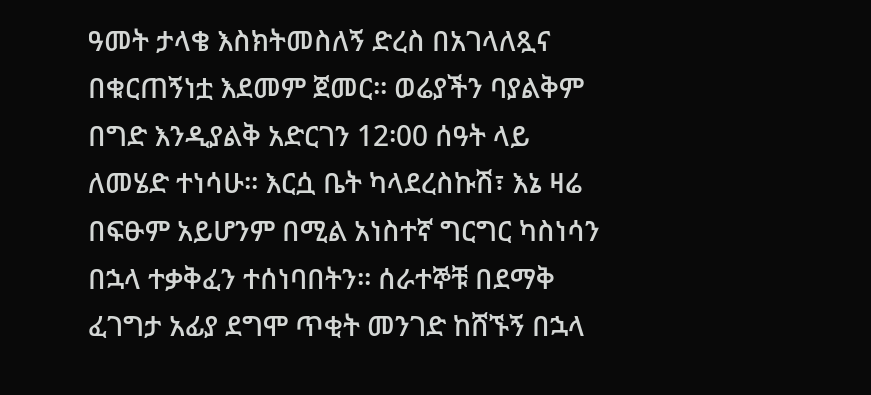ዓመት ታላቄ እስክትመስለኝ ድረስ በአገላለጿና በቁርጠኝነቷ እደመም ጀመር፡፡ ወሬያችን ባያልቅም በግድ እንዲያልቅ አድርገን 12፡00 ሰዓት ላይ ለመሄድ ተነሳሁ፡፡ እርሷ ቤት ካላደረስኩሽ፣ እኔ ዛሬ በፍፁም አይሆንም በሚል አነስተኛ ግርግር ካስነሳን በኋላ ተቃቅፈን ተሰነባበትን፡፡ ሰራተኞቹ በደማቅ ፈገግታ አፊያ ደግሞ ጥቂት መንገድ ከሸኙኝ በኋላ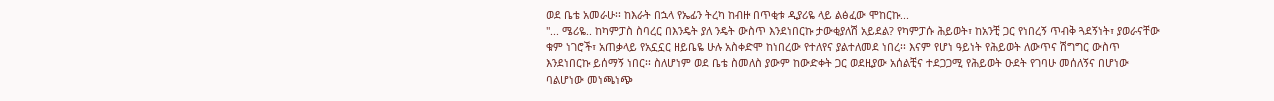ወደ ቤቴ አመራሁ፡፡ ከእራት በኋላ የኤፊን ትረካ ከብዙ በጥቂቱ ዲያሪዬ ላይ ልፅፈው ሞከርኩ...
"... ሜሪዬ.. ከካምፓስ ስባረር በእንዴት ያለ ንዴት ውስጥ እንደነበርኩ ታውቂያለሽ አይደል? የካምፓሱ ሕይወት፣ ከአንቺ ጋር የነበረኝ ጥብቅ ጓደኝነት፣ ያወራናቸው ቁም ነገሮች፣ አጠቃላይ የአኗኗር ዘይቤዬ ሁሉ አስቀድሞ ከነበረው የተለየና ያልተለመደ ነበረ፡፡ እናም የሆነ ዓይነት የሕይወት ለውጥና ሽግግር ውስጥ እንደነበርኩ ይሰማኝ ነበር፡፡ ስለሆነም ወደ ቤቴ ስመለስ ያውም ከውድቀት ጋር ወደዚያው አሰልቺና ተደጋጋሚ የሕይወት ዑደት የገባሁ መሰለኝና በሆነው ባልሆነው መነጫነጭ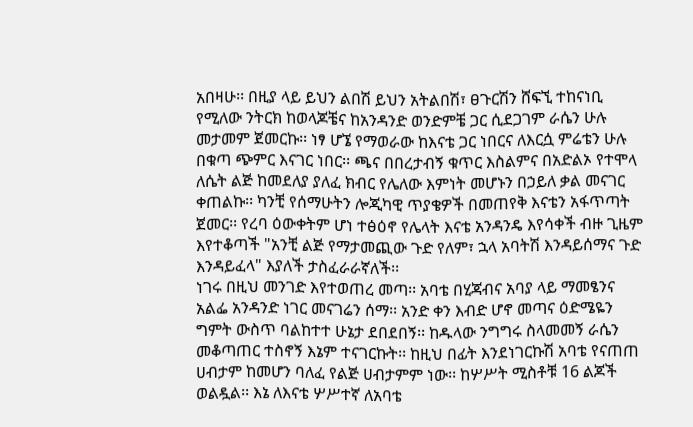አበዛሁ፡፡ በዚያ ላይ ይህን ልበሽ ይህን አትልበሽ፣ ፀጉርሽን ሸፍኚ ተከናነቢ የሚለው ንትርክ ከወላጆቼና ከአንዳንድ ወንድምቼ ጋር ሲደጋገም ራሴን ሁሉ መታመም ጀመርኩ፡፡ ነፃ ሆኜ የማወራው ከእናቴ ጋር ነበርና ለእርሷ ምሬቴን ሁሉ በቁጣ ጭምር እናገር ነበር፡፡ ጫና በበረታብኝ ቁጥር እስልምና በአድልኦ የተሞላ ለሴት ልጅ ከመደለያ ያለፈ ክብር የሌለው እምነት መሆኑን በኃይለ ቃል መናገር ቀጠልኩ፡፡ ካንቺ የሰማሁትን ሎጂካዊ ጥያቄዎች በመጠየቅ እናቴን አፋጥጣት ጀመር፡፡ የረባ ዕውቀትም ሆነ ተፅዕኖ የሌላት እናቴ አንዳንዴ እየሳቀች ብዙ ጊዜም እየተቆጣች "አንቺ ልጅ የማታመጪው ጉድ የለም፣ ኋላ አባትሽ እንዳይሰማና ጉድ እንዳይፈላ" እያለች ታስፈራራኛለች፡፡
ነገሩ በዚህ መንገድ እየተወጠረ መጣ፡፡ አባቴ በሂጃብና አባያ ላይ ማመፄንና አልፌ አንዳንድ ነገር መናገሬን ሰማ፡፡ አንድ ቀን እብድ ሆኖ መጣና ዕድሜዬን ግምት ውስጥ ባልከተተ ሁኔታ ደበደበኝ፡፡ ከዱላው ንግግሩ ስላመመኝ ራሴን መቆጣጠር ተስኖኝ እኔም ተናገርኩት፡፡ ከዚህ በፊት እንደነገርኩሽ አባቴ የናጠጠ ሀብታም ከመሆን ባለፈ የልጅ ሀብታምም ነው፡፡ ከሦሥት ሚስቶቹ 16 ልጆች ወልዷል፡፡ እኔ ለእናቴ ሦሥተኛ ለአባቴ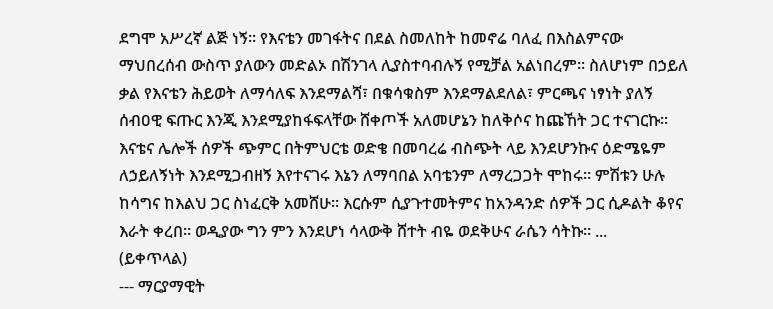ደግሞ አሥረኛ ልጅ ነኝ፡፡ የእናቴን መገፋትና በደል ስመለከት ከመኖሬ ባለፈ በእስልምናው ማህበረሰብ ውስጥ ያለውን መድልኦ በሽንገላ ሊያስተባብሉኝ የሚቻል አልነበረም፡፡ ስለሆነም በኃይለ ቃል የእናቴን ሕይወት ለማሳለፍ እንደማልሻ፣ በቁሳቁስም እንደማልደለል፣ ምርጫና ነፃነት ያለኝ ሰብዐዊ ፍጡር እንጂ እንደሚያከፋፍላቸው ሸቀጦች አለመሆኔን ከለቅሶና ከጩኸት ጋር ተናገርኩ፡፡ እናቴና ሌሎች ሰዎች ጭምር በትምህርቴ ወድቄ በመባረሬ ብስጭት ላይ እንደሆንኩና ዕድሜዬም ለኃይለኝነት እንደሚጋብዘኝ እየተናገሩ እኔን ለማባበል አባቴንም ለማረጋጋት ሞከሩ፡፡ ምሽቱን ሁሉ ከሳግና ከእልህ ጋር ስነፈርቅ አመሸሁ፡፡ እርሱም ሲያጉተመትምና ከአንዳንድ ሰዎች ጋር ሲዶልት ቆየና እራት ቀረበ፡፡ ወዲያው ግን ምን እንደሆነ ሳላውቅ ሸተት ብዬ ወደቅሁና ራሴን ሳትኩ፡፡ ...
(ይቀጥላል)
--- ማርያማዊት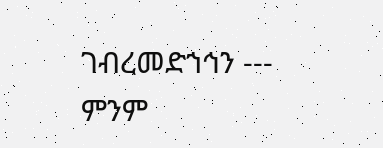ገብረመድኀኅን ---
ምንም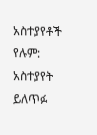አስተያየቶች የሉም:
አስተያየት ይለጥፉ